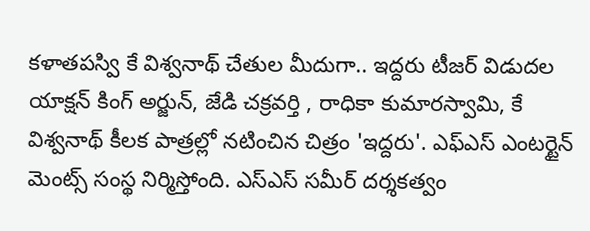కళాతపస్వి కే విశ్వనాథ్ చేతుల మీదుగా.. ఇద్దరు టీజర్ విడుదల
యాక్షన్ కింగ్ అర్జున్, జేడి చక్రవర్తి , రాధికా కుమారస్వామి, కే విశ్వనాథ్ కీలక పాత్రల్లో నటించిన చిత్రం 'ఇద్దరు'. ఎఫ్ఎస్ ఎంటర్టైన్ మెంట్స్ సంస్థ నిర్మిస్తోంది. ఎస్ఎస్ సమీర్ దర్శకత్వం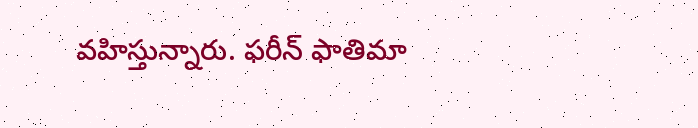వహిస్తున్నారు. ఫరీన్ ఫాతిమా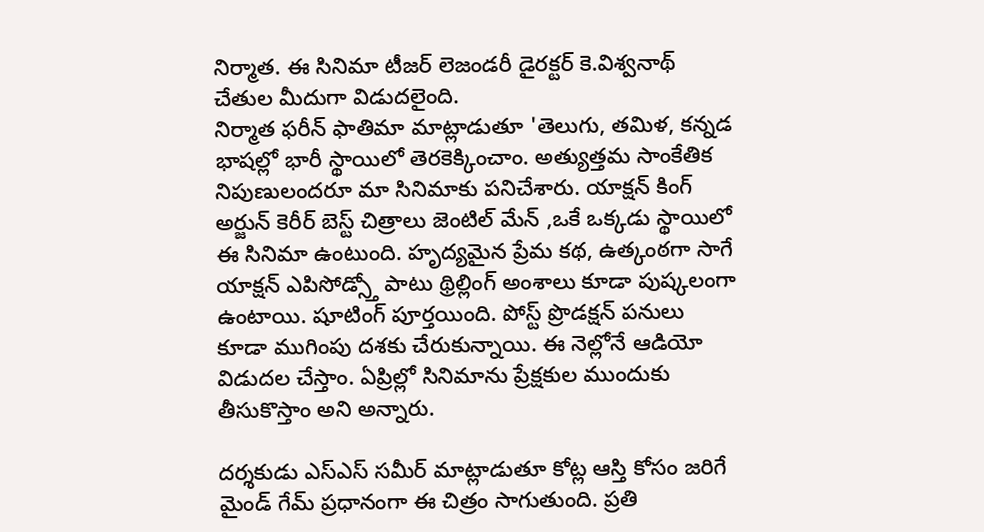నిర్మాత. ఈ సినిమా టీజర్ లెజండరీ డైరక్టర్ కె.విశ్వనాథ్ చేతుల మీదుగా విడుదలైంది.
నిర్మాత ఫరీన్ ఫాతిమా మాట్లాడుతూ 'తెలుగు, తమిళ, కన్నడ భాషల్లో భారీ స్థాయిలో తెరకెక్కించాం. అత్యుత్తమ సాంకేతిక నిపుణులందరూ మా సినిమాకు పనిచేశారు. యాక్షన్ కింగ్ అర్జున్ కెరీర్ బెస్ట్ చిత్రాలు జెంటిల్ మేన్ ,ఒకే ఒక్కడు స్థాయిలో ఈ సినిమా ఉంటుంది. హృద్యమైన ప్రేమ కథ, ఉత్కంఠగా సాగే యాక్షన్ ఎపిసోడ్స్తో పాటు థ్రిల్లింగ్ అంశాలు కూడా పుష్కలంగా ఉంటాయి. షూటింగ్ పూర్తయింది. పోస్ట్ ప్రొడక్షన్ పనులు కూడా ముగింపు దశకు చేరుకున్నాయి. ఈ నెల్లోనే ఆడియో విడుదల చేస్తాం. ఏప్రిల్లో సినిమాను ప్రేక్షకుల ముందుకు తీసుకొస్తాం అని అన్నారు.

దర్శకుడు ఎస్ఎస్ సమీర్ మాట్లాడుతూ కోట్ల ఆస్తి కోసం జరిగే మైండ్ గేమ్ ప్రధానంగా ఈ చిత్రం సాగుతుంది. ప్రతి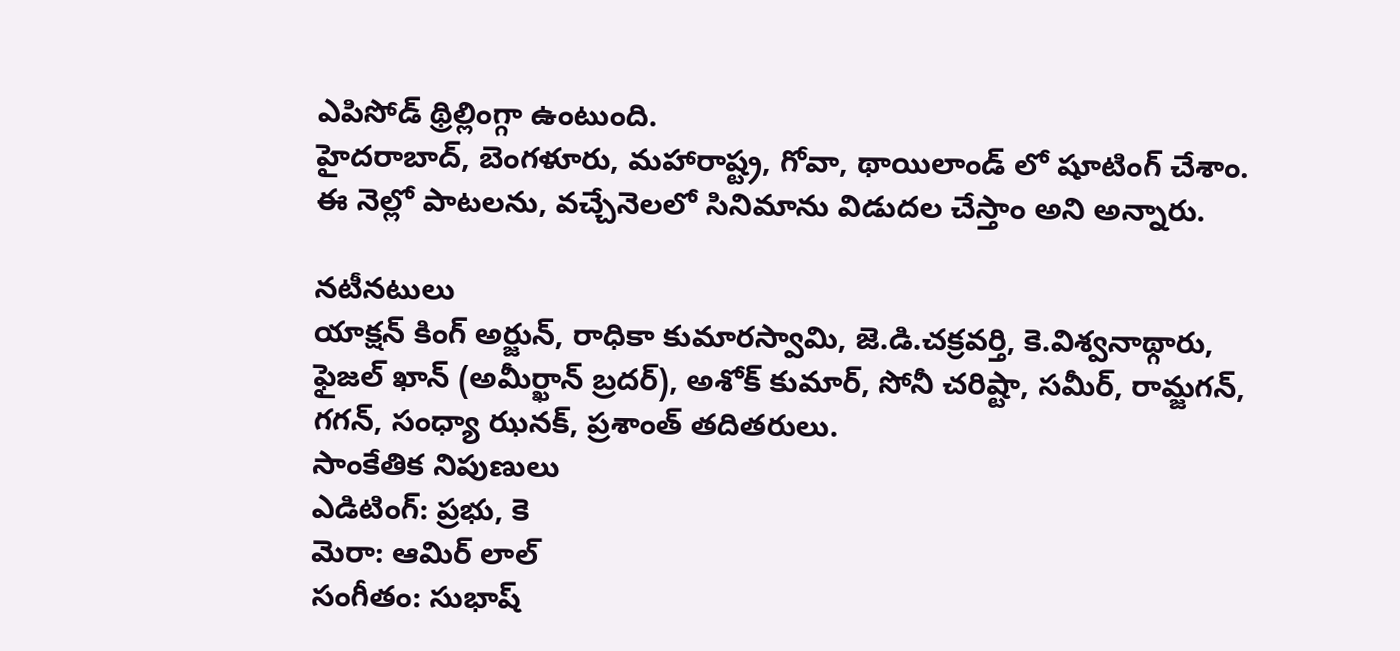ఎపిసోడ్ థ్రిల్లింగ్గా ఉంటుంది.
హైదరాబాద్, బెంగళూరు, మహారాష్ట్ర, గోవా, థాయిలాండ్ లో షూటింగ్ చేశాం. ఈ నెల్లో పాటలను, వచ్చేనెలలో సినిమాను విడుదల చేస్తాం అని అన్నారు.

నటీనటులు
యాక్షన్ కింగ్ అర్జున్, రాధికా కుమారస్వామి, జె.డి.చక్రవర్తి, కె.విశ్వనాథ్గారు, ఫైజల్ ఖాన్ (అమీర్ఖాన్ బ్రదర్), అశోక్ కుమార్, సోనీ చరిష్టా, సమీర్, రామ్జగన్, గగన్, సంధ్యా ఝనక్, ప్రశాంత్ తదితరులు.
సాంకేతిక నిపుణులు
ఎడిటింగ్: ప్రభు, కె
మెరా: ఆమిర్ లాల్
సంగీతం: సుభాష్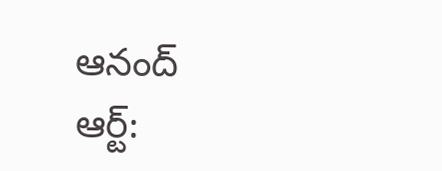ఆనంద్
ఆర్ట్: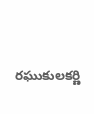రఘుకులకర్ణి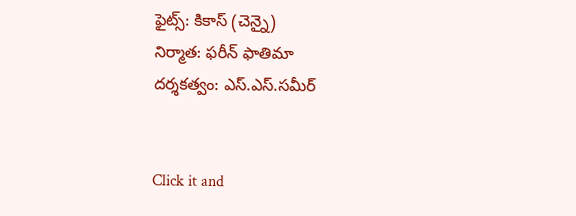ఫైట్స్: కికాస్ (చెన్నై)
నిర్మాత: ఫరీన్ ఫాతిమా
దర్శకత్వం: ఎస్.ఎస్.సమీర్


Click it and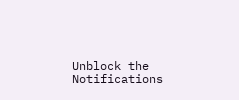Unblock the Notifications